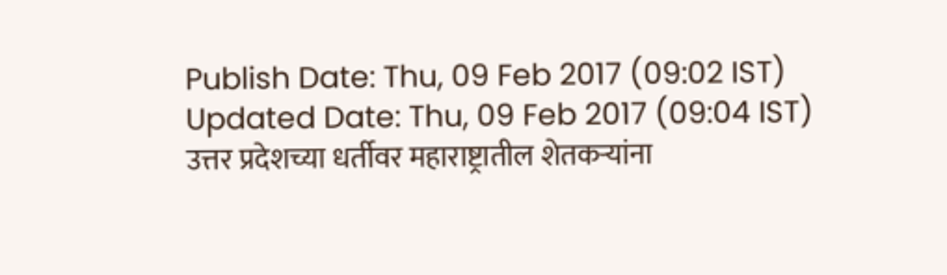Publish Date: Thu, 09 Feb 2017 (09:02 IST)
Updated Date: Thu, 09 Feb 2017 (09:04 IST)
उत्तर प्रदेशच्या धर्तीवर महाराष्ट्रातील शेतकऱ्यांना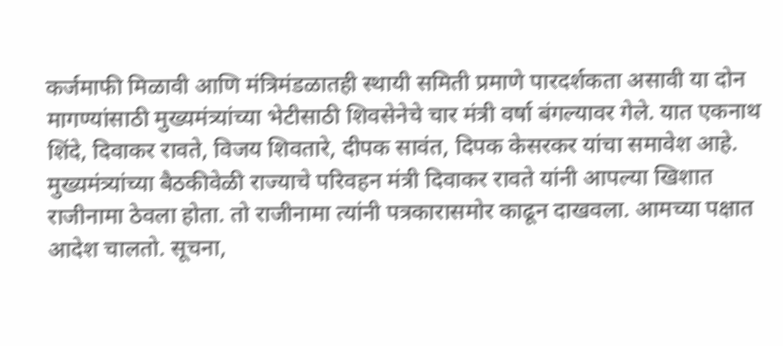कर्जमाफी मिळावी आणि मंत्रिमंडळातही स्थायी समिती प्रमाणे पारदर्शकता असावी या दोन मागण्यांसाठी मुख्यमंत्र्यांच्या भेटीसाठी शिवसेनेचे चार मंत्री वर्षा बंगल्यावर गेले. यात एकनाथ शिंदे, दिवाकर रावते, विजय शिवतारे, दीपक सावंत, दिपक केसरकर यांचा समावेश आहे. मुख्यमंत्र्यांच्या बैठकीवेळी राज्याचे परिवहन मंत्री दिवाकर रावते यांनी आपल्या खिशात राजीनामा ठेवला होता. तो राजीनामा त्यांनी पत्रकारासमोर काढून दाखवला. आमच्या पक्षात आदेश चालतो. सूचना,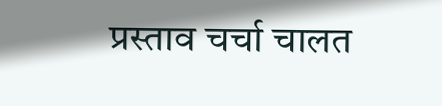प्रस्ताव चर्चा चालत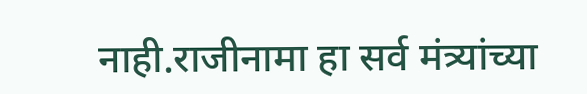नाही.राजीनामा हा सर्व मंत्र्यांच्या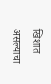खिशात असल्याचा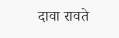दावा रावते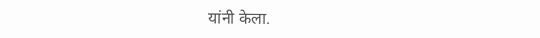यांनी केला.